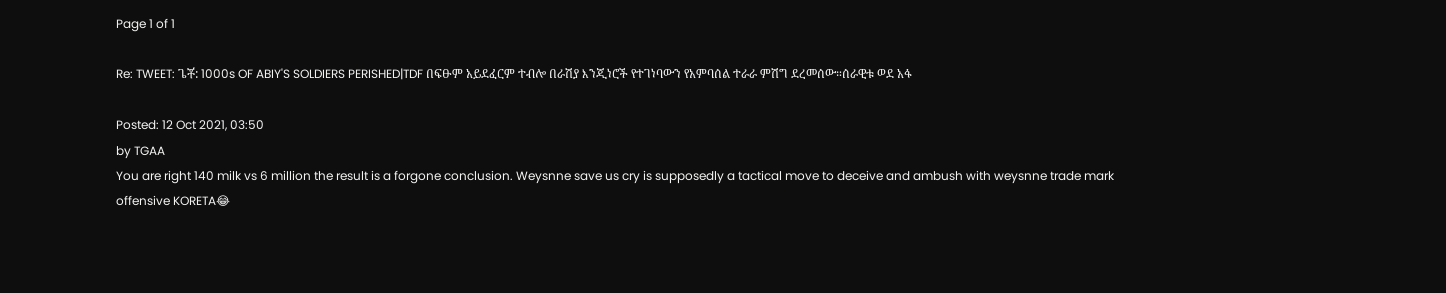Page 1 of 1

Re: TWEET: ጌቾ: 1000s OF ABIY'S SOLDIERS PERISHED|TDF በፍፁም አይደፈርም ተብሎ በራሽያ እንጂነሮች የተገነባውን የአምባሰል ተራራ ምሽግ ደረመሰው።ሰራዊቱ ወደ አፋ

Posted: 12 Oct 2021, 03:50
by TGAA
You are right 140 milk vs 6 million the result is a forgone conclusion. Weysnne save us cry is supposedly a tactical move to deceive and ambush with weysnne trade mark offensive KORETA😂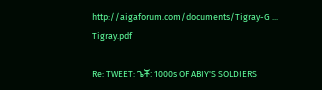http://aigaforum.com/documents/Tigray-G ... Tigray.pdf

Re: TWEET: ጌቾ: 1000s OF ABIY'S SOLDIERS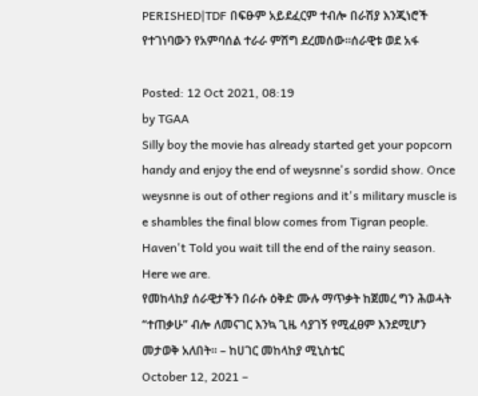PERISHED|TDF በፍፁም አይደፈርም ተብሎ በራሽያ እንጂነሮች የተገነባውን የአምባሰል ተራራ ምሽግ ደረመሰው።ሰራዊቱ ወደ አፋ

Posted: 12 Oct 2021, 08:19
by TGAA
Silly boy the movie has already started get your popcorn handy and enjoy the end of weysnne's sordid show. Once weysnne is out of other regions and it's military muscle is e shambles the final blow comes from Tigran people. Haven't Told you wait till the end of the rainy season. Here we are.
የመከላከያ ሰራዊታችን በራሱ ዕቅድ ሙሉ ማጥቃት ከጀመረ ግን ሕወሓት “ተጠቃሁ” ብሎ ለመናገር እንኳ ጊዜ ሳያገኝ የሚፈፀም እንደሚሆን መታወቅ አለበት። – ከሀገር መከላከያ ሚኒስቴር
October 12, 2021 –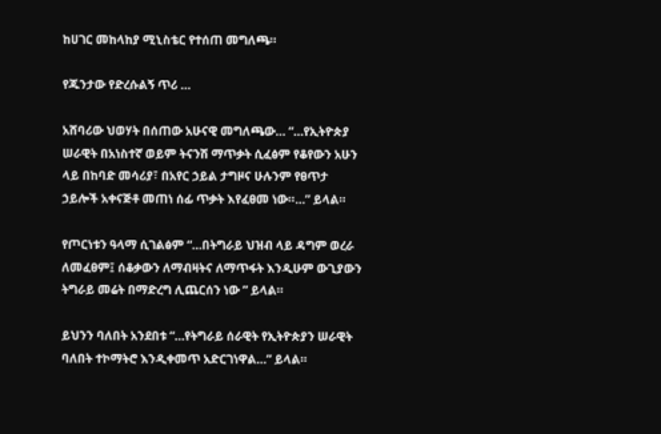ከሀገር መከላከያ ሚኒስቴር የተሰጠ መግለጫ።

የጁንታው የድረሱልኝ ጥሪ …

አሸባሪው ህወሃት በሰጠው አሁናዊ መግለጫው… “…የኢትዮጵያ ሠራዊት በአነስተኛ ወይም ትናንሽ ማጥቃት ሲፈፅም የቆየውን አሁን ላይ በከባድ መሳሪያ፣ በአየር ኃይል ታግዞና ሁሉንም የፀጥታ ኃይሎች አቀናጅቶ መጠነ ሰፊ ጥቃት እየፈፀመ ነው።…” ይላል።

የጦርነቱን ዓላማ ሲገልፅም “…በትግራይ ህዝብ ላይ ዳግም ወረራ ለመፈፀም፤ ሰቆቃውን ለማብዛትና ለማጥፋት እንዲሁም ውጊያውን ትግራይ መሬት በማድረግ ሊጨርሰን ነው ” ይላል።

ይህንን ባለበት አንደበቱ “…የትግራይ ሰራዊት የኢትዮጵያን ሠራዊት ባለበት ተኮማትሮ እንዲቀመጥ አድርገነዋል…” ይላል።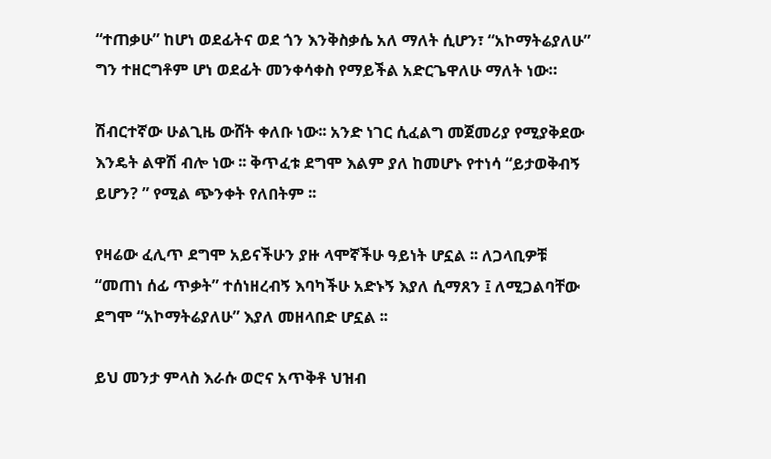“ተጠቃሁ” ከሆነ ወደፊትና ወደ ጎን እንቅስቃሴ አለ ማለት ሲሆን፣ “አኮማትሬያለሁ” ግን ተዘርግቶም ሆነ ወደፊት መንቀሳቀስ የማይችል አድርጌዋለሁ ማለት ነው።

ሽብርተኛው ሁልጊዜ ውሸት ቀለቡ ነው፡፡ አንድ ነገር ሲፈልግ መጀመሪያ የሚያቅደው እንዴት ልዋሽ ብሎ ነው ፡፡ ቅጥፈቱ ደግሞ እልም ያለ ከመሆኑ የተነሳ “ይታወቅብኝ ይሆን? ” የሚል ጭንቀት የለበትም ፡፡

የዛሬው ፈሊጥ ደግሞ አይናችሁን ያዙ ላሞኛችሁ ዓይነት ሆኗል ፡፡ ለጋላቢዎቹ “መጠነ ሰፊ ጥቃት” ተሰነዘረብኝ እባካችሁ አድኑኝ እያለ ሲማጸን ፤ ለሚጋልባቸው ደግሞ “አኮማትሬያለሁ” እያለ መዘላበድ ሆኗል ፡፡

ይህ መንታ ምላስ እራሱ ወሮና አጥቅቶ ህዝብ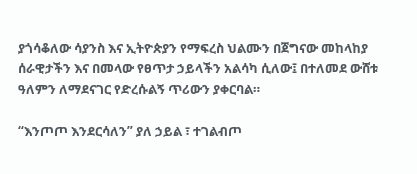ያጎሳቆለው ሳያንስ እና ኢትዮጵያን የማፍረስ ህልሙን በጀግናው መከላከያ ሰራዊታችን እና በመላው የፀጥታ ኃይላችን አልሳካ ሲለው፤ በተለመደ ውሸቱ ዓለምን ለማደናገር የድረሱልኝ ጥሪውን ያቀርባል።

“እንጦጦ እንደርሳለን” ያለ ኃይል ፣ ተገልብጦ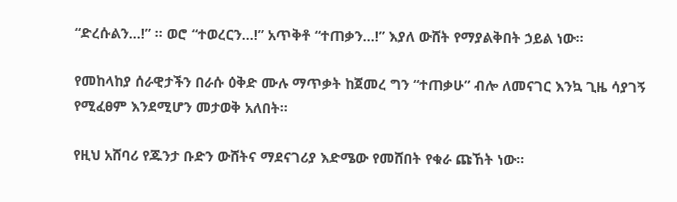“ድረሱልን…!” ፡፡ ወሮ “ተወረርን…!” አጥቅቶ “ተጠቃን…!” እያለ ውሸት የማያልቅበት ኃይል ነው።

የመከላከያ ሰራዊታችን በራሱ ዕቅድ ሙሉ ማጥቃት ከጀመረ ግን “ተጠቃሁ” ብሎ ለመናገር እንኳ ጊዜ ሳያገኝ የሚፈፀም እንደሚሆን መታወቅ አለበት።

የዚህ አሸባሪ የጁንታ ቡድን ውሸትና ማደናገሪያ እድሜው የመሸበት የቁራ ጩኸት ነው።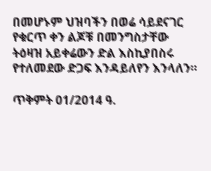በመሆኑም ህዝባችን በወሬ ሳይደናገር የቁርጥ ቀን ልጆቹ በመንግስታቸው ትዕዛዝ አይቀሬውን ድል እስኪያበስሩ የተለመደው ድጋፍ እንዳይለየን እንላለን።

ጥቅምት 01/2014 ዓ.